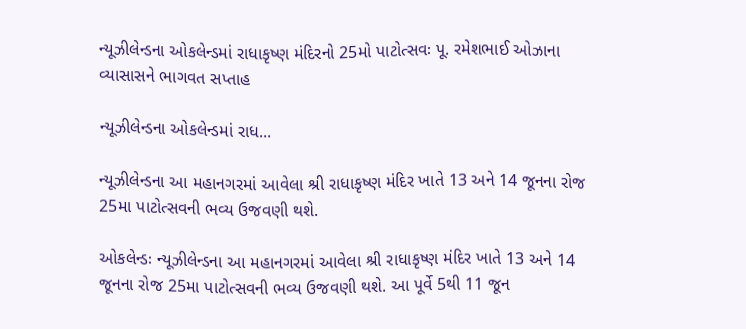ન્યૂઝીલેન્ડના ઓકલેન્ડમાં રાધાકૃષ્ણ મંદિરનો 25મો પાટોત્સવઃ પૂ. રમેશભાઈ ઓઝાના વ્યાસાસને ભાગવત સપ્તાહ

ન્યૂઝીલેન્ડના ઓકલેન્ડમાં રાધ...

ન્યૂઝીલેન્ડના આ મહાનગરમાં આવેલા શ્રી રાધાકૃષ્ણ મંદિર ખાતે 13 અને 14 જૂનના રોજ 25મા પાટોત્સવની ભવ્ય ઉજવણી થશે.

ઓકલેન્ડઃ ન્યૂઝીલેન્ડના આ મહાનગરમાં આવેલા શ્રી રાધાકૃષ્ણ મંદિર ખાતે 13 અને 14 જૂનના રોજ 25મા પાટોત્સવની ભવ્ય ઉજવણી થશે. આ પૂર્વે 5થી 11 જૂન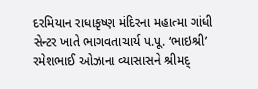દરમિયાન રાધાકૃષ્ણ મંદિરના મહાત્મા ગાંધી સેન્ટર ખાતે ભાગવતાચાર્ય પ.પૂ. ‘ભાઇશ્રી’ રમેશભાઈ ઓઝાના વ્યાસાસને શ્રીમદ્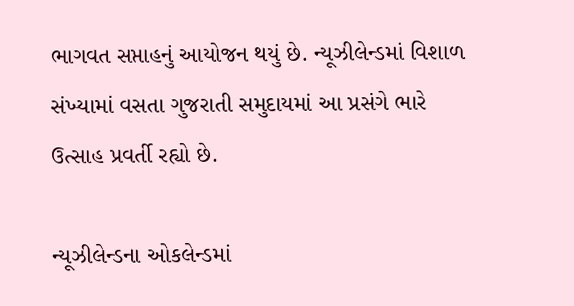ભાગવત સપ્તાહનું આયોજન થયું છે. ન્યૂઝીલેન્ડમાં વિશાળ સંખ્યામાં વસતા ગુજરાતી સમુદાયમાં આ પ્રસંગે ભારે ઉત્સાહ પ્રવર્તી રહ્યો છે.

ન્યૂઝીલેન્ડના ઓકલેન્ડમાં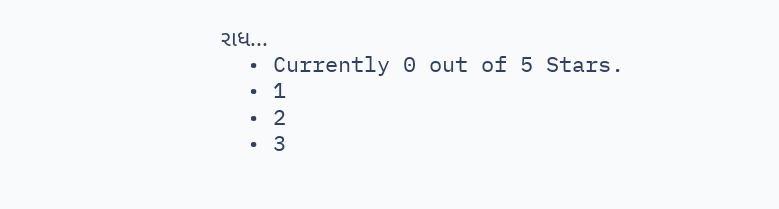રાધ...
  • Currently 0 out of 5 Stars.
  • 1
  • 2
  • 3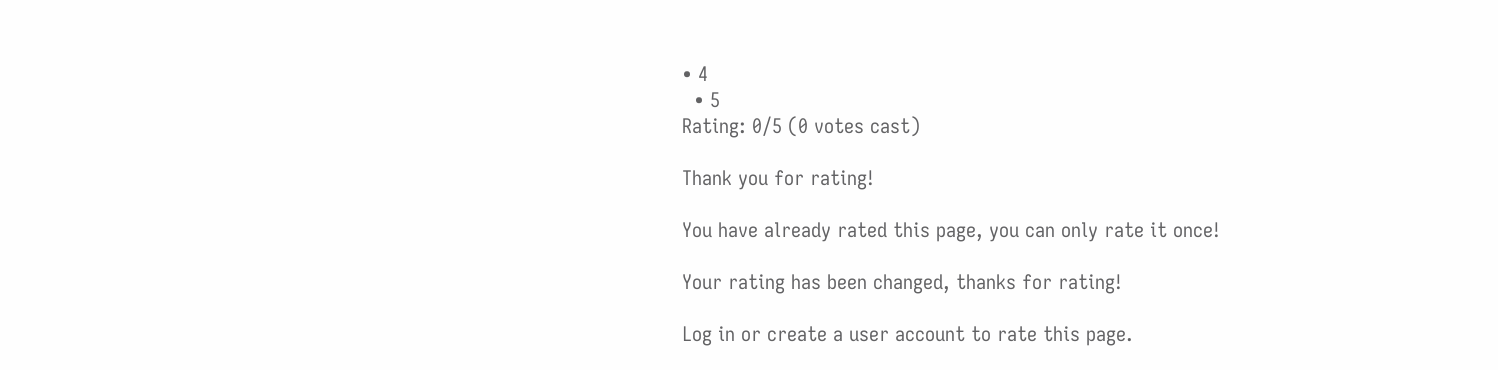• 4
  • 5
Rating: 0/5 (0 votes cast)

Thank you for rating!

You have already rated this page, you can only rate it once!

Your rating has been changed, thanks for rating!

Log in or create a user account to rate this page.